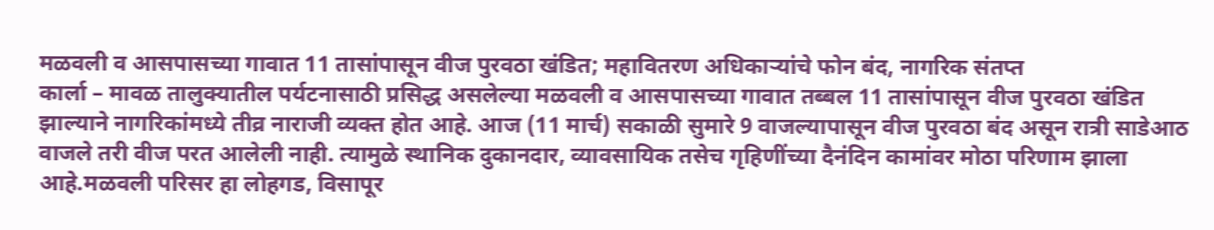मळवली व आसपासच्या गावात 11 तासांपासून वीज पुरवठा खंडित; महावितरण अधिकाऱ्यांचे फोन बंद, नागरिक संतप्त
कार्ला – मावळ तालुक्यातील पर्यटनासाठी प्रसिद्ध असलेल्या मळवली व आसपासच्या गावात तब्बल 11 तासांपासून वीज पुरवठा खंडित झाल्याने नागरिकांमध्ये तीव्र नाराजी व्यक्त होत आहे. आज (11 मार्च) सकाळी सुमारे 9 वाजल्यापासून वीज पुरवठा बंद असून रात्री साडेआठ वाजले तरी वीज परत आलेली नाही. त्यामुळे स्थानिक दुकानदार, व्यावसायिक तसेच गृहिणींच्या दैनंदिन कामांवर मोठा परिणाम झाला आहे.मळवली परिसर हा लोहगड, विसापूर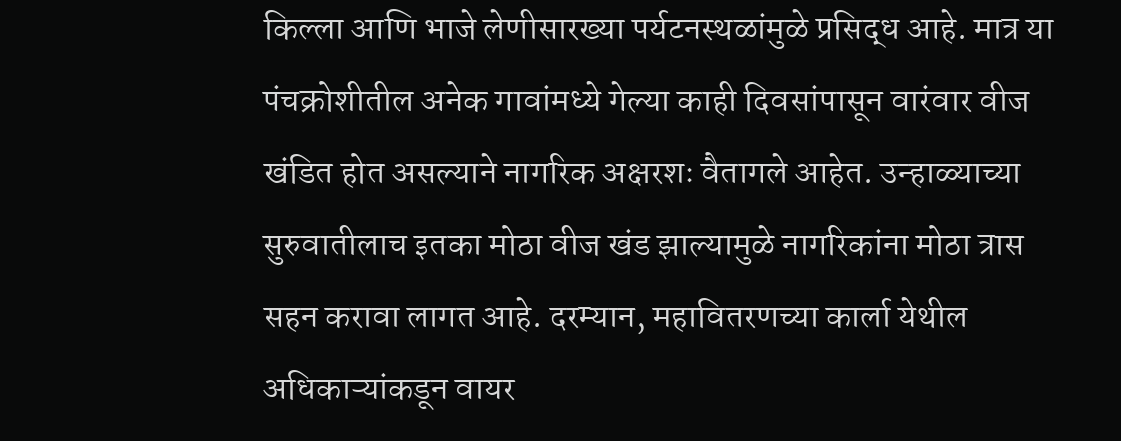किल्ला आणि भाजे लेणीसारख्या पर्यटनस्थळांमुळे प्रसिद्ध आहे. मात्र या पंचक्रोशीतील अनेक गावांमध्ये गेल्या काही दिवसांपासून वारंवार वीज खंडित होत असल्याने नागरिक अक्षरशः वैतागले आहेत. उन्हाळ्याच्या सुरुवातीलाच इतका मोठा वीज खंड झाल्यामुळे नागरिकांना मोठा त्रास सहन करावा लागत आहे. दरम्यान, महावितरणच्या कार्ला येथील अधिकाऱ्यांकडून वायर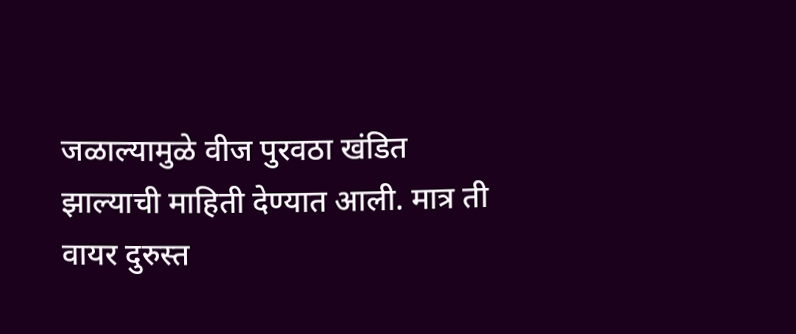जळाल्यामुळे वीज पुरवठा खंडित झाल्याची माहिती देण्यात आली. मात्र ती वायर दुरुस्त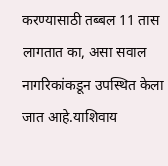करण्यासाठी तब्बल 11 तास लागतात का, असा सवाल नागरिकांकडून उपस्थित केला जात आहे.याशिवाय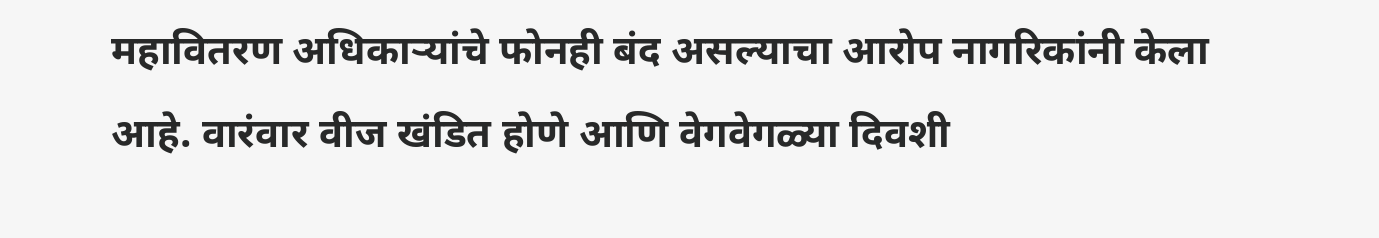महावितरण अधिकाऱ्यांचे फोनही बंद असल्याचा आरोप नागरिकांनी केला आहे. वारंवार वीज खंडित होणे आणि वेगवेगळ्या दिवशी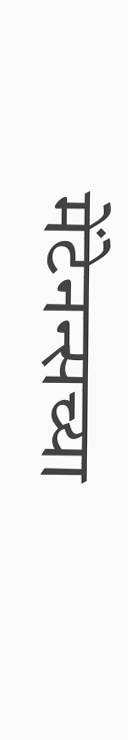मेंटेनन्सच्या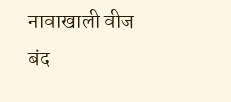नावाखाली वीज बंद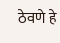ठेवणे हे